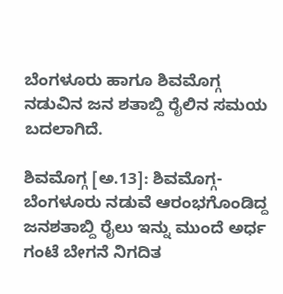ಬೆಂಗಳೂರು ಹಾಗೂ ಶಿವಮೊಗ್ಗ ನಡುವಿನ ಜನ ಶತಾಬ್ದಿ ರೈಲಿನ ಸಮಯ ಬದಲಾಗಿದೆ.

ಶಿವಮೊಗ್ಗ [ಅ.13]: ಶಿವಮೊಗ್ಗ-ಬೆಂಗಳೂರು ನಡುವೆ ಆರಂಭಗೊಂಡಿದ್ದ ಜನಶತಾಬ್ದಿ ರೈಲು ಇನ್ನು ಮುಂದೆ ಅರ್ಧ ಗಂಟೆ ಬೇಗನೆ ನಿಗದಿತ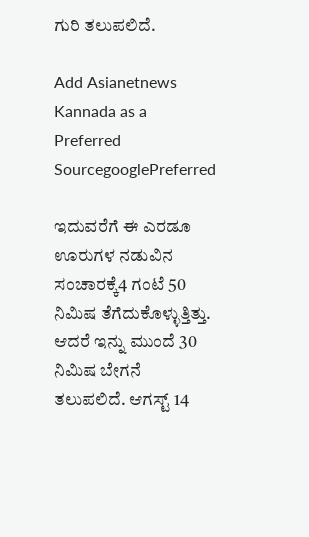ಗುರಿ ತಲುಪಲಿದೆ.

Add Asianetnews Kannada as a Preferred SourcegooglePreferred

ಇದುವರೆಗೆ ಈ ಎರಡೂ ಊರುಗಳ ನಡುವಿನ ಸಂಚಾರಕ್ಕೆ4 ಗಂಟೆ 50 ನಿಮಿಷ ತೆಗೆದುಕೊಳ್ಳುತ್ತಿತ್ತು. ಆದರೆ ಇನ್ನು ಮುಂದೆ 30 ನಿಮಿಷ ಬೇಗನೆ ತಲುಪಲಿದೆ. ಆಗಸ್ಟ್‌ 14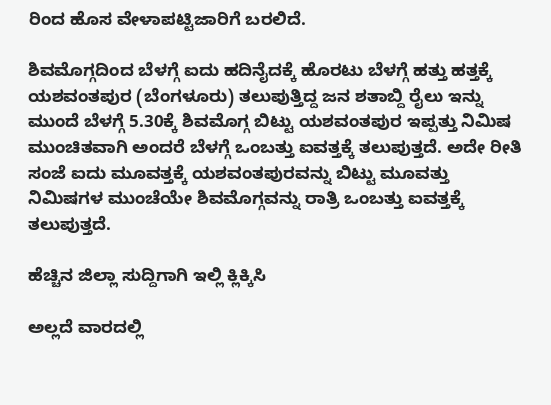ರಿಂದ ಹೊಸ ವೇಳಾಪಟ್ಟಿಜಾರಿಗೆ ಬರಲಿದೆ.

ಶಿವಮೊಗ್ಗದಿಂದ ಬೆಳಗ್ಗೆ ಐದು ಹದಿನೈದಕ್ಕೆ ಹೊರಟು ಬೆಳಗ್ಗೆ ಹತ್ತು ಹತ್ತಕ್ಕೆ ಯಶವಂತಪುರ (ಬೆಂಗಳೂರು) ತಲುಪುತ್ತಿದ್ದ ಜನ ಶತಾಬ್ದಿ ರೈಲು ಇನ್ನು ಮುಂದೆ ಬೆಳಗ್ಗೆ 5.30ಕ್ಕೆ ಶಿವಮೊಗ್ಗ ಬಿಟ್ಟು ಯಶವಂತಪುರ ಇಪ್ಪತ್ತು ನಿಮಿಷ ಮುಂಚಿತವಾಗಿ ಅಂದರೆ ಬೆಳಗ್ಗೆ ಒಂಬತ್ತು ಐವತ್ತಕ್ಕೆ ತಲುಪುತ್ತದೆ. ಅದೇ ರೀತಿ ಸಂಜೆ ಐದು ಮೂವತ್ತಕ್ಕೆ ಯಶವಂತಪುರವನ್ನು ಬಿಟ್ಟು ಮೂವತ್ತು ನಿಮಿಷಗಳ ಮುಂಚೆಯೇ ಶಿವಮೊಗ್ಗವನ್ನು ರಾತ್ರಿ ಒಂಬತ್ತು ಐವತ್ತಕ್ಕೆ ತಲುಪುತ್ತದೆ.

ಹೆಚ್ಚಿನ ಜಿಲ್ಲಾ ಸುದ್ದಿಗಾಗಿ ಇಲ್ಲಿ ಕ್ಲಿಕ್ಕಿಸಿ

ಅಲ್ಲದೆ ವಾರದಲ್ಲಿ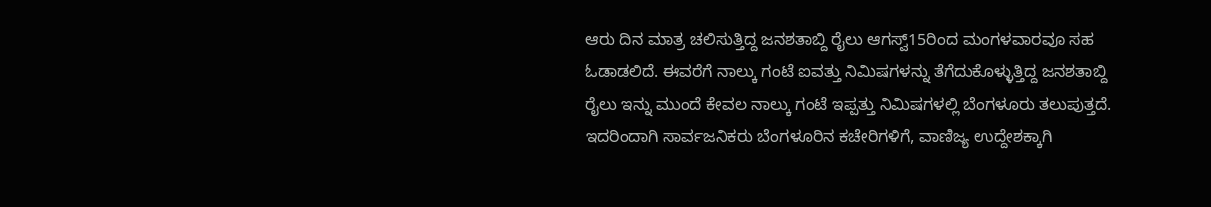ಆರು ದಿನ ಮಾತ್ರ ಚಲಿಸುತ್ತಿದ್ದ ಜನಶತಾಬ್ದಿ ರೈಲು ಆಗಸ್ವ್‌15ರಿಂದ ಮಂಗಳವಾರವೂ ಸಹ ಓಡಾಡಲಿದೆ. ಈವರೆಗೆ ನಾಲ್ಕು ಗಂಟೆ ಐವತ್ತು ನಿಮಿಷಗಳನ್ನು ತೆಗೆದುಕೊಳ್ಳುತ್ತಿದ್ದ ಜನಶತಾಬ್ದಿ ರೈಲು ಇನ್ನು ಮುಂದೆ ಕೇವಲ ನಾಲ್ಕು ಗಂಟೆ ಇಪ್ಪತ್ತು ನಿಮಿಷಗಳಲ್ಲಿ ಬೆಂಗಳೂರು ತಲುಪುತ್ತದೆ. ಇದರಿಂದಾಗಿ ಸಾರ್ವಜನಿಕರು ಬೆಂಗಳೂರಿನ ಕಚೇರಿಗಳಿಗೆ, ವಾಣಿಜ್ಯ ಉದ್ದೇಶಕ್ಕಾಗಿ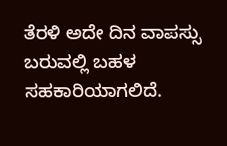ತೆರಳಿ ಅದೇ ದಿನ ವಾಪಸ್ಸು ಬರುವಲ್ಲಿ ಬಹಳ ಸಹಕಾರಿಯಾಗಲಿದೆ.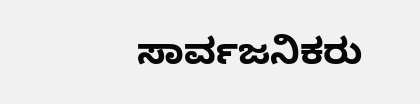ಸಾರ್ವಜನಿಕರು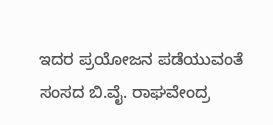ಇದರ ಪ್ರಯೋಜನ ಪಡೆಯುವಂತೆ ಸಂಸದ ಬಿ.ವೈ. ರಾಘವೇಂದ್ರ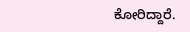ಕೋರಿದ್ದಾರೆ.